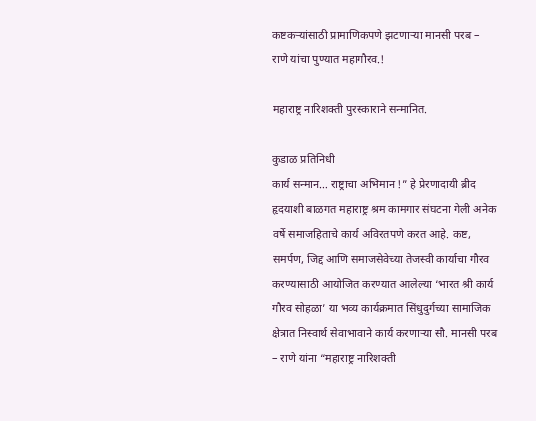कष्टकऱ्यांसाठी प्रामाणिकपणे झटणाऱ्या मानसी परब – राणे यांचा पुण्यात महागौरव.!

महाराष्ट्र नारिशक्ती पुरस्काराने सन्मानित.

कुडाळ प्रतिनिधी
कार्य सन्मान… राष्ट्राचा अभिमान !” हे प्रेरणादायी ब्रीद हृदयाशी बाळगत महाराष्ट्र श्रम कामगार संघटना गेली अनेक वर्षे समाजहिताचे कार्य अविरतपणे करत आहे. कष्ट, समर्पण, जिद्द आणि समाजसेवेच्या तेजस्वी कार्याचा गौरव करण्यासाठी आयोजित करण्यात आलेल्या ‘भारत श्री कार्य गौरव सोहळा’ या भव्य कार्यक्रमात सिंधुदुर्गच्या सामाजिक क्षेत्रात निस्वार्थ सेवाभावाने कार्य करणाऱ्या सौ. मानसी परब – राणे यांना “महाराष्ट्र नारिशक्ती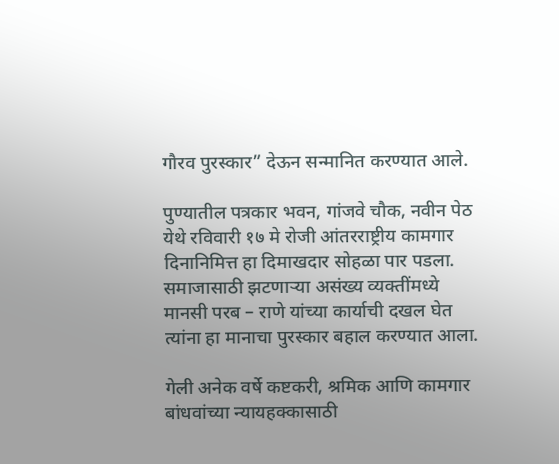गौरव पुरस्कार” देऊन सन्मानित करण्यात आले.

पुण्यातील पत्रकार भवन, गांजवे चौक, नवीन पेठ येथे रविवारी १७ मे रोजी आंतरराष्ट्रीय कामगार दिनानिमित्त हा दिमाखदार सोहळा पार पडला. समाजासाठी झटणाऱ्या असंख्य व्यक्तींमध्ये मानसी परब – राणे यांच्या कार्याची दखल घेत त्यांना हा मानाचा पुरस्कार बहाल करण्यात आला.

गेली अनेक वर्षे कष्टकरी, श्रमिक आणि कामगार बांधवांच्या न्यायहक्कासाठी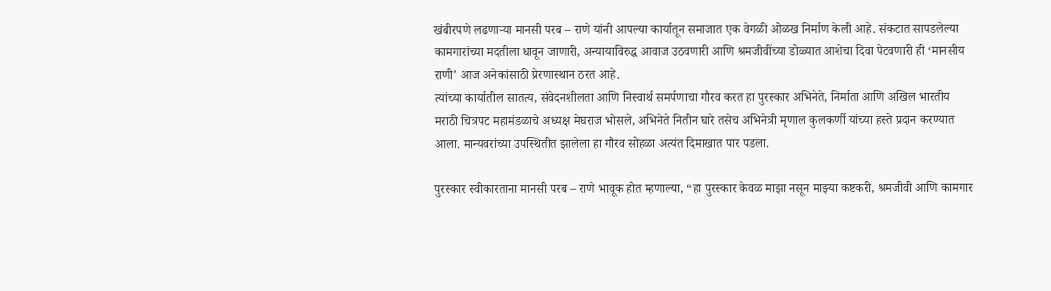खंबीरपणे लढणाऱ्या मानसी परब – राणे यांनी आपल्या कार्यातून समाजात एक वेगळी ओळख निर्माण केली आहे. संकटात सापडलेल्या कामगारांच्या मदतीला धावून जाणारी, अन्यायाविरुद्ध आवाज उठवणारी आणि श्रमजीवींच्या डोळ्यात आशेचा दिवा पेटवणारी ही ‘मानसीय राणी’ आज अनेकांसाठी प्रेरणास्थान ठरत आहे.
त्यांच्या कार्यातील सातत्य, संवेदनशीलता आणि निस्वार्थ समर्पणाचा गौरव करत हा पुरस्कार अभिनेते, निर्माता आणि अखिल भारतीय मराठी चित्रपट महामंडळाचे अध्यक्ष मेघराज भोसले, अभिनेते नितीन घारे तसेच अभिनेत्री मृणाल कुलकर्णी यांच्या हस्ते प्रदान करण्यात आला. मान्यवरांच्या उपस्थितीत झालेला हा गौरव सोहळा अत्यंत दिमाखात पार पडला.

पुरस्कार स्वीकारताना मानसी परब – राणे भावूक होत म्हणाल्या, “हा पुरस्कार केवळ माझा नसून माझ्या कष्टकरी, श्रमजीवी आणि कामगार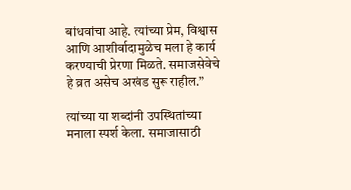बांधवांचा आहे. त्यांच्या प्रेम, विश्वास आणि आशीर्वादामुळेच मला हे कार्य करण्याची प्रेरणा मिळते. समाजसेवेचे हे व्रत असेच अखंड सुरू राहील.”

त्यांच्या या शब्दांनी उपस्थितांच्या मनाला स्पर्श केला. समाजासाठी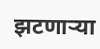झटणाऱ्या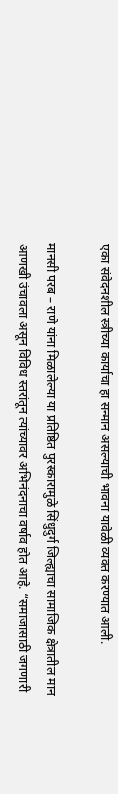एका संवेदनशील स्त्रीच्या कार्याचा हा सन्मान असल्याची भावना यावेळी व्यक्त करण्यात आली.

मानसी परब – राणे यांना मिळालेल्या या प्रतिष्ठित पुरस्कारामुळे सिंधुदुर्ग जिल्ह्याचा सामाजिक क्षेत्रातील मान आणखी उंचावला असून विविध स्तरांतून त्यांच्यावर अभिनंदनाचा वर्षाव होत आहे. “समाजासाठी जगणारी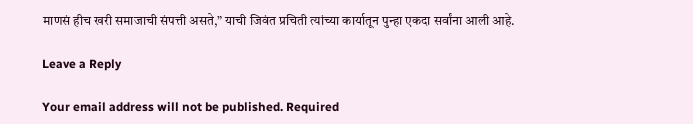माणसं हीच खरी समाजाची संपत्ती असते,” याची जिवंत प्रचिती त्यांच्या कार्यातून पुन्हा एकदा सर्वांना आली आहे.

Leave a Reply

Your email address will not be published. Required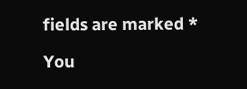fields are marked *

You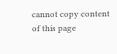cannot copy content of this page